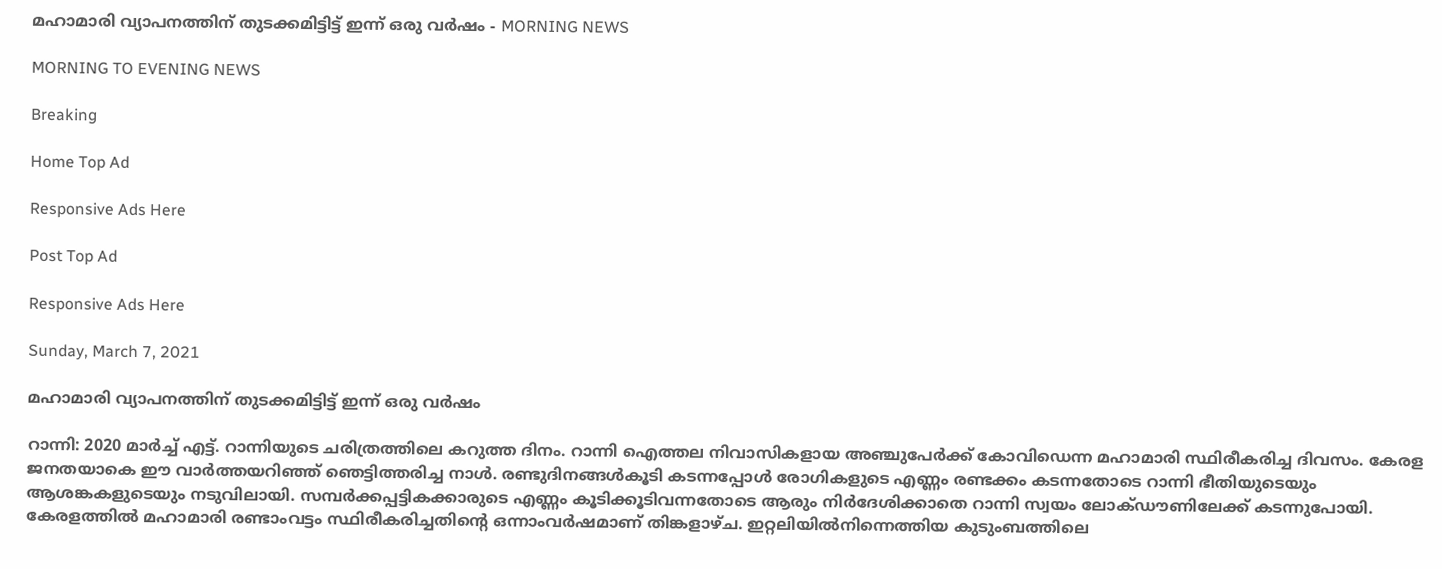മഹാമാരി വ്യാപനത്തിന് തുടക്കമിട്ടിട്ട് ഇന്ന് ഒരു വർഷം - MORNING NEWS

MORNING TO EVENING NEWS

Breaking

Home Top Ad

Responsive Ads Here

Post Top Ad

Responsive Ads Here

Sunday, March 7, 2021

മഹാമാരി വ്യാപനത്തിന് തുടക്കമിട്ടിട്ട് ഇന്ന് ഒരു വർഷം

റാന്നി: 2020 മാർച്ച് എട്ട്. റാന്നിയുടെ ചരിത്രത്തിലെ കറുത്ത ദിനം. റാന്നി ഐത്തല നിവാസികളായ അഞ്ചുപേർക്ക് കോവിഡെന്ന മഹാമാരി സ്ഥിരീകരിച്ച ദിവസം. കേരള ജനതയാകെ ഈ വാർത്തയറിഞ്ഞ് ഞെട്ടിത്തരിച്ച നാൾ. രണ്ടുദിനങ്ങൾകൂടി കടന്നപ്പോൾ രോഗികളുടെ എണ്ണം രണ്ടക്കം കടന്നതോടെ റാന്നി ഭീതിയുടെയും ആശങ്കകളുടെയും നടുവിലായി. സമ്പർക്കപ്പട്ടികക്കാരുടെ എണ്ണം കൂടിക്കൂടിവന്നതോടെ ആരും നിർദേശിക്കാതെ റാന്നി സ്വയം ലോക്ഡൗണിലേക്ക് കടന്നുപോയി. കേരളത്തിൽ മഹാമാരി രണ്ടാംവട്ടം സ്ഥിരീകരിച്ചതിന്റെ ഒന്നാംവർഷമാണ് തിങ്കളാഴ്ച. ഇറ്റലിയിൽനിന്നെത്തിയ കുടുംബത്തിലെ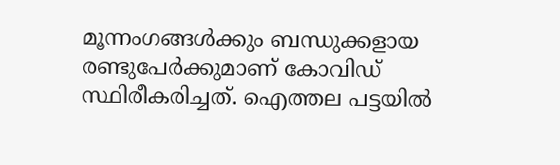മൂന്നംഗങ്ങൾക്കും ബന്ധുക്കളായ രണ്ടുപേർക്കുമാണ് കോവിഡ് സ്ഥിരീകരിച്ചത്. ഐത്തല പട്ടയിൽ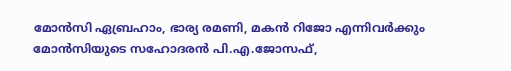മോൻസി ഏബ്രഹാം, ഭാര്യ രമണി, മകൻ റിജോ എന്നിവർക്കും മോൻസിയുടെ സഹോദരൻ പി.എ.ജോസഫ്,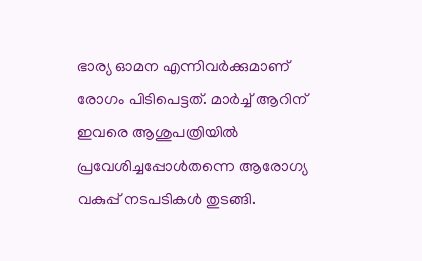ഭാര്യ ഓമന എന്നിവർക്കുമാണ് രോഗം പിടിപെട്ടത്. മാർച്ച് ആറിന് ഇവരെ ആശുപത്രിയിൽ പ്രവേശിച്ചപ്പോൾതന്നെ ആരോഗ്യ വകുപ്പ് നടപടികൾ തുടങ്ങി.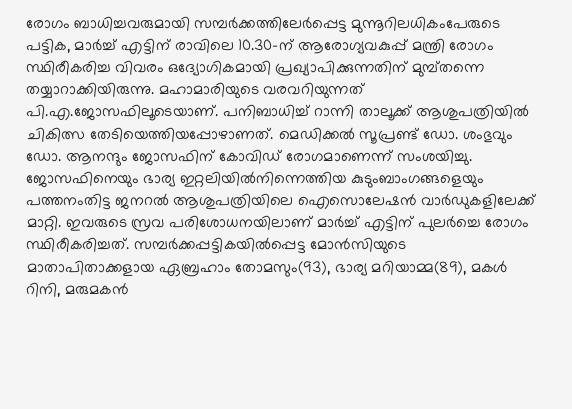രോഗം ബാധിച്ചവരുമായി സമ്പർക്കത്തിലേർപ്പെട്ട മുന്നൂറിലധികംപേരുടെ പട്ടിക, മാർച്ച് എട്ടിന് രാവിലെ 10.30-ന് ആരോഗ്യവകുപ്പ് മന്ത്രി രോഗം സ്ഥിരീകരിച്ച വിവരം ഒദ്യോഗികമായി പ്രഖ്യാപിക്കുന്നതിന് മുമ്പ്തന്നെ തയ്യാറാക്കിയിരുന്നു. മഹാമാരിയുടെ വരവറിയുന്നത് പി.എ.ജോസഫിലൂടെയാണ്. പനിബാധിച്ച് റാന്നി താലൂക്ക് ആശുപത്രിയിൽ ചികിത്സ തേടിയെത്തിയപ്പോഴാണത്. മെഡിക്കൽ സൂപ്രണ്ട് ഡോ. ശംഭുവും ഡോ. ആനന്ദും ജോസഫിന് കോവിഡ് രോഗമാണെന്ന് സംശയിച്ചു. ജോസഫിനെയും ഭാര്യ ഇറ്റലിയിൽനിന്നെത്തിയ കുടുംബാംഗങ്ങളെയും പത്തനംതിട്ട ജനറൽ ആശുപത്രിയിലെ ഐസൊലേഷൻ വാർഡുകളിലേക്ക് മാറ്റി. ഇവരുടെ സ്രവ പരിശോധനയിലാണ് മാർച്ച് എട്ടിന് പുലർച്ചെ രോഗം സ്ഥിരീകരിച്ചത്. സമ്പർക്കപ്പട്ടികയിൽപ്പെട്ട മോൻസിയുടെ മാതാപിതാക്കളായ ഏബ്രഹാം തോമസും(93), ഭാര്യ മറിയാമ്മ(89), മകൾ റിനി, മരുമകൻ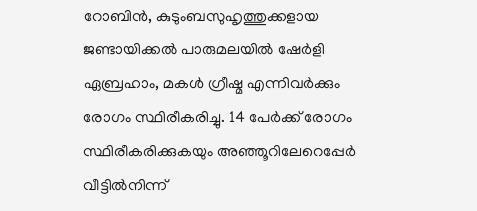റോബിൻ, കുടുംബസുഹൃത്തുക്കളായ ജണ്ടായിക്കൽ പാരുമലയിൽ ഷേർളി ഏബ്രഹാം, മകൾ ഗ്രീഷ്മ എന്നിവർക്കും രോഗം സ്ഥിരീകരിച്ചു. 14 പേർക്ക് രോഗം സ്ഥിരീകരിക്കുകയും അഞ്ഞൂറിലേറെപ്പേർ വീട്ടിൽനിന്ന്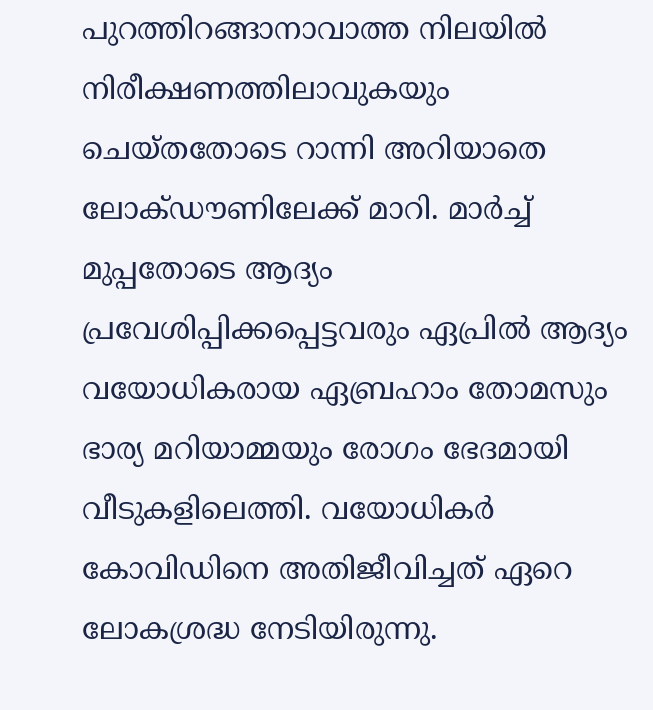പുറത്തിറങ്ങാനാവാത്ത നിലയിൽ നിരീക്ഷണത്തിലാവുകയും ചെയ്തതോടെ റാന്നി അറിയാതെ ലോക്ഡൗണിലേക്ക് മാറി. മാർച്ച് മുപ്പതോടെ ആദ്യം പ്രവേശിപ്പിക്കപ്പെട്ടവരും ഏപ്രിൽ ആദ്യം വയോധികരായ ഏബ്രഹാം തോമസും ഭാര്യ മറിയാമ്മയും രോഗം ഭേദമായി വീടുകളിലെത്തി. വയോധികർ കോവിഡിനെ അതിജീവിച്ചത് ഏറെ ലോകശ്രദ്ധ നേടിയിരുന്നു.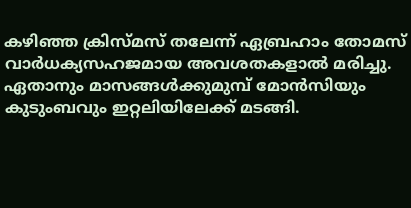കഴിഞ്ഞ ക്രിസ്മസ് തലേന്ന് ഏബ്രഹാം തോമസ് വാർധക്യസഹജമായ അവശതകളാൽ മരിച്ചു. ഏതാനും മാസങ്ങൾക്കുമുമ്പ് മോൻസിയും കുടുംബവും ഇറ്റലിയിലേക്ക് മടങ്ങി.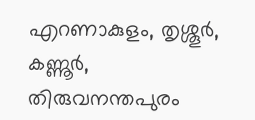എറണാകുളം, തൃശ്ശൂർ, കണ്ണൂർ, തിരുവനന്തപുരം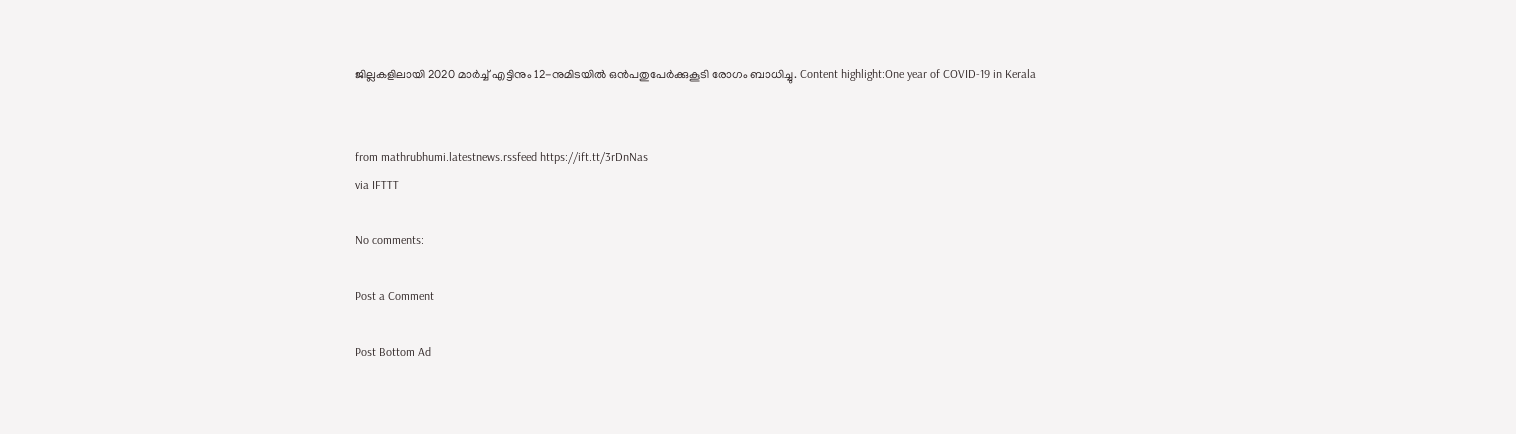ജില്ലകളിലായി 2020 മാർച്ച് എട്ടിനും 12-നുമിടയിൽ ഒൻപതുപേർക്കുകൂടി രോഗം ബാധിച്ചു. Content highlight:One year of COVID-19 in Kerala


from mathrubhumi.latestnews.rssfeed https://ift.tt/3rDnNas
via IFTTT

No comments:

Post a Comment

Post Bottom Ad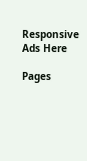Responsive Ads Here

Pages